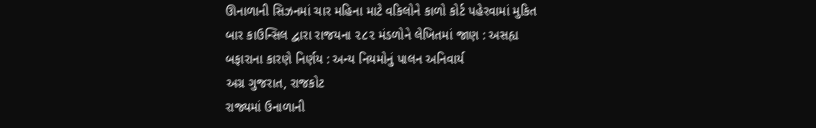ઊનાળાની સિઝનમાં ચાર મહિના માટે વકિલોને કાળો કોર્ટ પહેરવામાં મુકિત
બાર કાઉન્સિલ દ્વારા રાજયના ૨૮૨ મંડળોને લેખિતમાં જાણ : અસહ્ય બફારાના કારણે નિર્ણય : અન્ય નિયમોનું પાલન અનિવાર્ય
અગ્ર ગુજરાત, રાજકોટ
રાજ્યમાં ઉનાળાની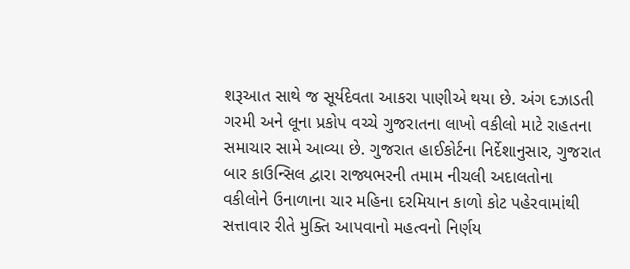શરૂઆત સાથે જ સૂર્યદેવતા આકરા પાણીએ થયા છે. અંગ દઝાડતી ગરમી અને લૂના પ્રકોપ વચ્ચે ગુજરાતના લાખો વકીલો માટે રાહતના સમાચાર સામે આવ્યા છે. ગુજરાત હાઈકોર્ટના નિર્દેશાનુસાર, ગુજરાત બાર કાઉન્સિલ દ્વારા રાજ્યભરની તમામ નીચલી અદાલતોના વકીલોને ઉનાળાના ચાર મહિના દરમિયાન કાળો કોટ પહેરવામાંથી સત્તાવાર રીતે મુક્તિ આપવાનો મહત્વનો નિર્ણય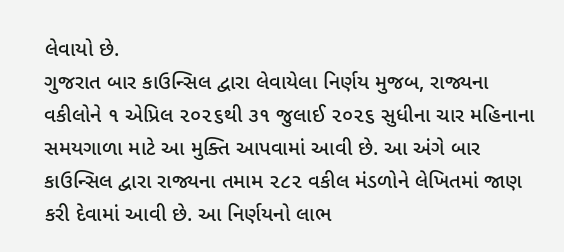લેવાયો છે.
ગુજરાત બાર કાઉન્સિલ દ્વારા લેવાયેલા નિર્ણય મુજબ, રાજ્યના વકીલોને ૧ એપ્રિલ ૨૦૨૬થી ૩૧ જુલાઈ ૨૦૨૬ સુધીના ચાર મહિનાના સમયગાળા માટે આ મુક્તિ આપવામાં આવી છે. આ અંગે બાર કાઉન્સિલ દ્વારા રાજ્યના તમામ ૨૮૨ વકીલ મંડળોને લેખિતમાં જાણ કરી દેવામાં આવી છે. આ નિર્ણયનો લાભ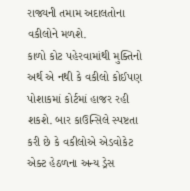રાજ્યની તમામ અદાલતોના વકીલોને મળશે.
કાળો કોટ પહેરવામાંથી મુક્તિનો અર્થ એ નથી કે વકીલો કોઈપણ પોશાકમાં કોર્ટમાં હાજર રહી શકશે. બાર કાઉન્સિલે સ્પષ્ટતા કરી છે કે વકીલોએ એડવોકેટ એક્ટ હેઠળના અન્ય ડ્રેસ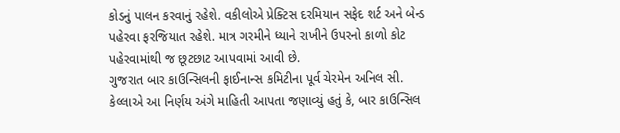કોડનું પાલન કરવાનું રહેશે. વકીલોએ પ્રેક્ટિસ દરમિયાન સફેદ શર્ટ અને બેન્ડ પહેરવા ફરજિયાત રહેશે. માત્ર ગરમીને ધ્યાને રાખીને ઉપરનો કાળો કોટ પહેરવામાંથી જ છૂટછાટ આપવામાં આવી છે.
ગુજરાત બાર કાઉન્સિલની ફાઈનાન્સ કમિટીના પૂર્વ ચેરમેન અનિલ સી. કેલ્લાએ આ નિર્ણય અંગે માહિતી આપતા જણાવ્યું હતું કે, બાર કાઉન્સિલ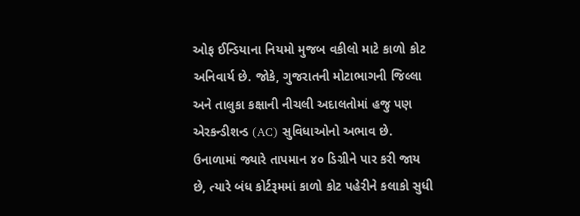ઓફ ઈન્ડિયાના નિયમો મુજબ વકીલો માટે કાળો કોટ અનિવાર્ય છે. જોકે, ગુજરાતની મોટાભાગની જિલ્લા અને તાલુકા કક્ષાની નીચલી અદાલતોમાં હજુ પણ એરકન્ડીશન્ડ (AC) સુવિધાઓનો અભાવ છે.
ઉનાળામાં જ્યારે તાપમાન ૪૦ ડિગ્રીને પાર કરી જાય છે, ત્યારે બંધ કોર્ટરૂમમાં કાળો કોટ પહેરીને કલાકો સુધી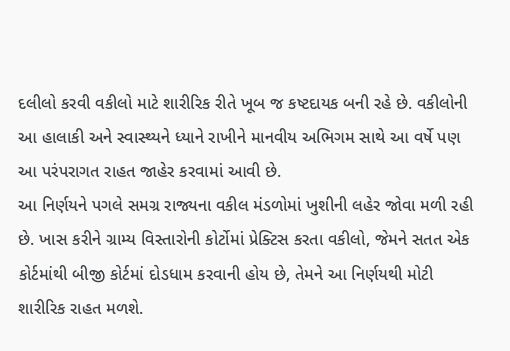દલીલો કરવી વકીલો માટે શારીરિક રીતે ખૂબ જ કષ્ટદાયક બની રહે છે. વકીલોની આ હાલાકી અને સ્વાસ્થ્યને ધ્યાને રાખીને માનવીય અભિગમ સાથે આ વર્ષે પણ આ પરંપરાગત રાહત જાહેર કરવામાં આવી છે.
આ નિર્ણયને પગલે સમગ્ર રાજ્યના વકીલ મંડળોમાં ખુશીની લહેર જોવા મળી રહી છે. ખાસ કરીને ગ્રામ્ય વિસ્તારોની કોર્ટોમાં પ્રેક્ટિસ કરતા વકીલો, જેમને સતત એક કોર્ટમાંથી બીજી કોર્ટમાં દોડધામ કરવાની હોય છે, તેમને આ નિર્ણયથી મોટી શારીરિક રાહત મળશે.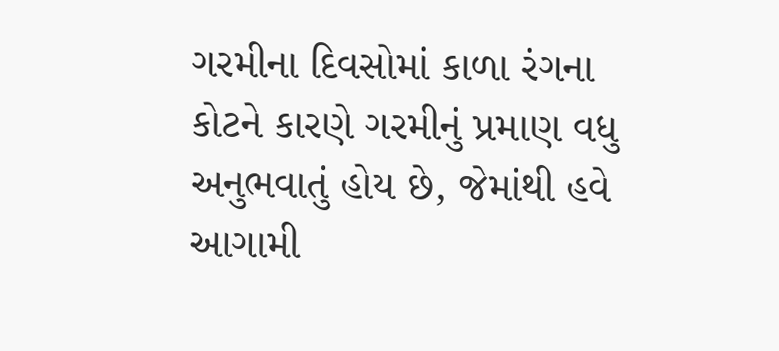ગરમીના દિવસોમાં કાળા રંગના કોટને કારણે ગરમીનું પ્રમાણ વધુ અનુભવાતું હોય છે, જેમાંથી હવે આગામી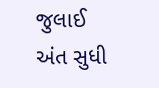જુલાઈ અંત સુધી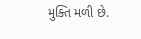મુક્તિ મળી છે.